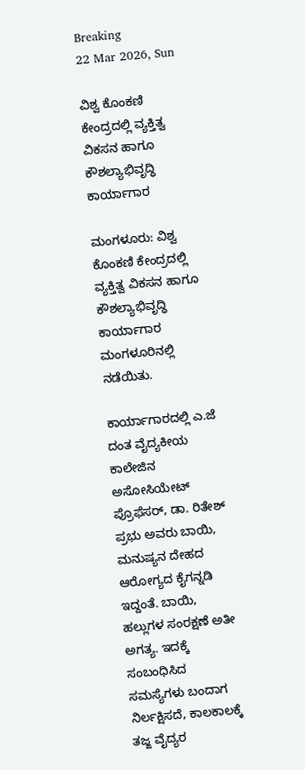Breaking
22 Mar 2026, Sun

ವಿಶ್ವ ಕೊಂಕಣಿ ಕೇಂದ್ರದಲ್ಲಿ ವ್ಯಕ್ತಿತ್ವ ವಿಕಸನ ಹಾಗೂ ಕೌಶಲ್ಯಾಭಿವೃದ್ಧಿ ಕಾರ್ಯಾಗಾರ

ಮಂಗಳೂರು: ವಿಶ್ವ ಕೊಂಕಣಿ ಕೇಂದ್ರದಲ್ಲಿ ವ್ಯಕ್ತಿತ್ವ ವಿಕಸನ ಹಾಗೂ ಕೌಶಲ್ಯಾಭಿವೃದ್ಧಿ ಕಾರ್ಯಾಗಾರ ಮಂಗಳೂರಿನಲ್ಲಿ ನಡೆಯಿತು.

ಕಾರ್ಯಾಗಾರದಲ್ಲಿ ಎ.ಜೆ ದಂತ ವೈದ್ಯಕೀಯ ಕಾಲೇಜಿನ ಅಸೋಸಿಯೇಟ್ ಪ್ರೊಫೆಸರ್, ಡಾ. ರಿತೇಶ್ ಪ್ರಭು ಅವರು ಬಾಯಿ, ಮನುಷ್ಯನ ದೇಹದ ಆರೋಗ್ಯದ ಕೈಗನ್ನಡಿ ಇದ್ದಂತೆ. ಬಾಯಿ, ಹಲ್ಲುಗಳ ಸಂರಕ್ಷಣೆ ಅತೀ ಅಗತ್ಯ. ಇದಕ್ಕೆ ಸಂಬಂಧಿಸಿದ ಸಮಸ್ಯೆಗಳು ಬಂದಾಗ ನಿರ್ಲಕ್ಷಿಸದೆ, ಕಾಲಕಾಲಕ್ಕೆ ತಜ್ಙ ವೈದ್ಯರ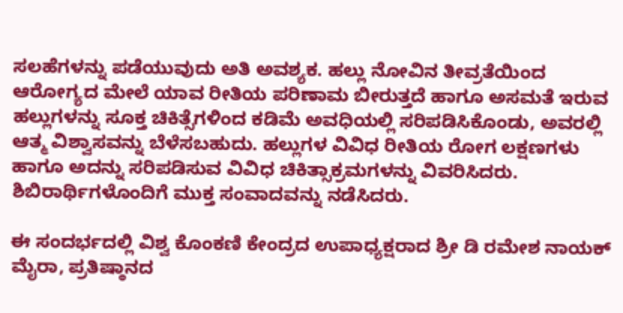ಸಲಹೆಗಳನ್ನು ಪಡೆಯುವುದು ಅತಿ ಅವಶ್ಯಕ. ಹಲ್ಲು ನೋವಿನ ತೀವ್ರತೆಯಿಂದ ಆರೋಗ್ಯದ ಮೇಲೆ ಯಾವ ರೀತಿಯ ಪರಿಣಾಮ ಬೀರುತ್ತದೆ ಹಾಗೂ ಅಸಮತೆ ಇರುವ ಹಲ್ಲುಗಳನ್ನು ಸೂಕ್ತ ಚಿಕಿತ್ಸೆಗಳಿಂದ ಕಡಿಮೆ ಅವಧಿಯಲ್ಲಿ ಸರಿಪಡಿಸಿಕೊಂಡು, ಅವರಲ್ಲಿ ಆತ್ಮ ವಿಶ್ವಾಸವನ್ನು ಬೆಳೆಸಬಹುದು. ಹಲ್ಲುಗಳ ವಿವಿಧ ರೀತಿಯ ರೋಗ ಲಕ್ಷಣಗಳು ಹಾಗೂ ಅದನ್ನು ಸರಿಪಡಿಸುವ ವಿವಿಧ ಚಿಕಿತ್ಸಾಕ್ರಮಗಳನ್ನು ವಿವರಿಸಿದರು. ಶಿಬಿರಾರ್ಥಿಗಳೊಂದಿಗೆ ಮುಕ್ತ ಸಂವಾದವನ್ನು ನಡೆಸಿದರು.

ಈ ಸಂದರ್ಭದಲ್ಲಿ ವಿಶ್ವ ಕೊಂಕಣಿ ಕೇಂದ್ರದ ಉಪಾಧ್ಯಕ್ಷರಾದ ಶ್ರೀ ಡಿ ರಮೇಶ ನಾಯಕ್ ಮೈರಾ, ಪ್ರತಿಷ್ಠಾನದ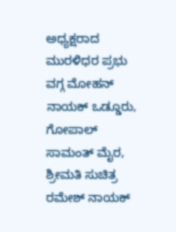ಅಧ್ಯಕ್ಷರಾದ ಮುರಳಿಧರ ಪ್ರಭು ವಗ್ಗ ಮೋಹನ್ ನಾಯಕ್ ಒಡ್ಡೂರು, ಗೋಪಾಲ್ ಸಾಮಂತ್ ಮೈರ, ಶ್ರೀಮತಿ ಸುಚಿತ್ರ ರಮೇಶ್ ನಾಯಕ್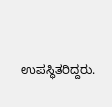ಉಪಸ್ಥಿತರಿದ್ದರು.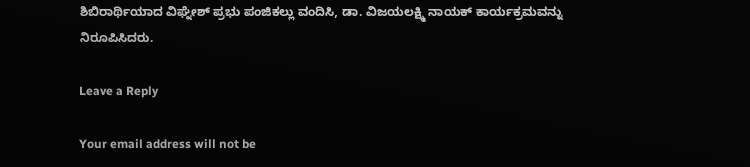ಶಿಬಿರಾರ್ಥಿಯಾದ ವಿಘ್ನೇಶ್ ಪ್ರಭು ಪಂಜಿಕಲ್ಲು ವಂದಿಸಿ, ಡಾ. ವಿಜಯಲಕ್ಷ್ಮಿ ನಾಯಕ್ ಕಾರ್ಯಕ್ರಮವನ್ನು ನಿರೂಪಿಸಿದರು.

Leave a Reply

Your email address will not be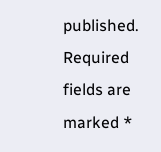published. Required fields are marked *